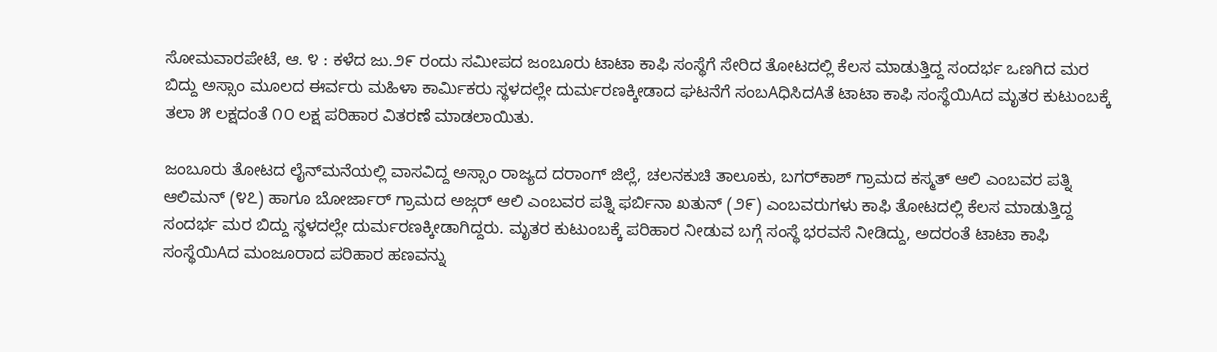ಸೋಮವಾರಪೇಟೆ, ಆ. ೪ : ಕಳೆದ ಜು.೨೯ ರಂದು ಸಮೀಪದ ಜಂಬೂರು ಟಾಟಾ ಕಾಫಿ ಸಂಸ್ಥೆಗೆ ಸೇರಿದ ತೋಟದಲ್ಲಿ ಕೆಲಸ ಮಾಡುತ್ತಿದ್ದ ಸಂದರ್ಭ ಒಣಗಿದ ಮರ ಬಿದ್ದು ಅಸ್ಸಾಂ ಮೂಲದ ಈರ್ವರು ಮಹಿಳಾ ಕಾರ್ಮಿಕರು ಸ್ಥಳದಲ್ಲೇ ದುರ್ಮರಣಕ್ಕೀಡಾದ ಘಟನೆಗೆ ಸಂಬAಧಿಸಿದAತೆ ಟಾಟಾ ಕಾಫಿ ಸಂಸ್ಥೆಯಿAದ ಮೃತರ ಕುಟುಂಬಕ್ಕೆ ತಲಾ ೫ ಲಕ್ಷದಂತೆ ೧೦ ಲಕ್ಷ ಪರಿಹಾರ ವಿತರಣೆ ಮಾಡಲಾಯಿತು.

ಜಂಬೂರು ತೋಟದ ಲೈನ್‌ಮನೆಯಲ್ಲಿ ವಾಸವಿದ್ದ ಅಸ್ಸಾಂ ರಾಜ್ಯದ ದರಾಂಗ್ ಜಿಲ್ಲೆ, ಚಲನಕುಚಿ ತಾಲೂಕು, ಬಗರ್‌ಕಾಶ್ ಗ್ರಾಮದ ಕಸ್ಮತ್ ಆಲಿ ಎಂಬವರ ಪತ್ನಿ ಆಲಿಮನ್ (೪೭) ಹಾಗೂ ಬೋರ್ಜಾರ್ ಗ್ರಾಮದ ಅಜ್ಗರ್ ಆಲಿ ಎಂಬವರ ಪತ್ನಿ ಫರ್ಬಿನಾ ಖತುನ್ (೨೯) ಎಂಬವರುಗಳು ಕಾಫಿ ತೋಟದಲ್ಲಿ ಕೆಲಸ ಮಾಡುತ್ತಿದ್ದ ಸಂದರ್ಭ ಮರ ಬಿದ್ದು ಸ್ಥಳದಲ್ಲೇ ದುರ್ಮರಣಕ್ಕೀಡಾಗಿದ್ದರು. ಮೃತರ ಕುಟುಂಬಕ್ಕೆ ಪರಿಹಾರ ನೀಡುವ ಬಗ್ಗೆ ಸಂಸ್ಥೆ ಭರವಸೆ ನೀಡಿದ್ದು, ಅದರಂತೆ ಟಾಟಾ ಕಾಫಿ ಸಂಸ್ಥೆಯಿAದ ಮಂಜೂರಾದ ಪರಿಹಾರ ಹಣವನ್ನು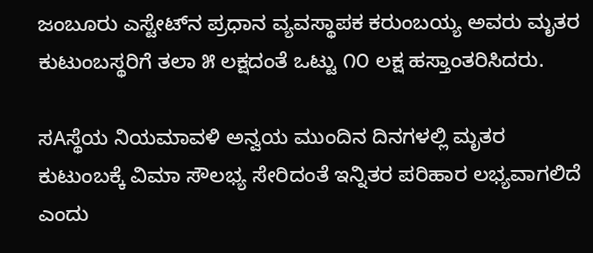ಜಂಬೂರು ಎಸ್ಟೇಟ್‌ನ ಪ್ರಧಾನ ವ್ಯವಸ್ಥಾಪಕ ಕರುಂಬಯ್ಯ ಅವರು ಮೃತರ ಕುಟುಂಬಸ್ಥರಿಗೆ ತಲಾ ೫ ಲಕ್ಷದಂತೆ ಒಟ್ಟು ೧೦ ಲಕ್ಷ ಹಸ್ತಾಂತರಿಸಿದರು.

ಸAಸ್ಥೆಯ ನಿಯಮಾವಳಿ ಅನ್ವಯ ಮುಂದಿನ ದಿನಗಳಲ್ಲಿ ಮೃತರ ಕುಟುಂಬಕ್ಕೆ ವಿಮಾ ಸೌಲಭ್ಯ ಸೇರಿದಂತೆ ಇನ್ನಿತರ ಪರಿಹಾರ ಲಭ್ಯವಾಗಲಿದೆ ಎಂದು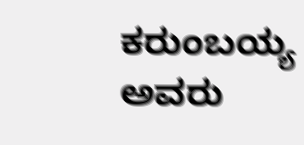ಕರುಂಬಯ್ಯ ಅವರು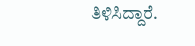ತಿಳಿಸಿದ್ದಾರೆ.